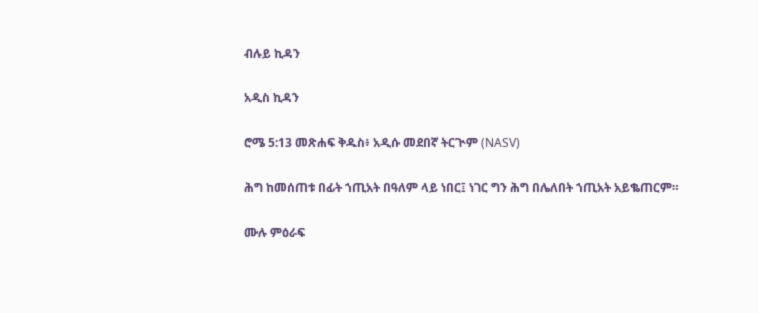ብሉይ ኪዳን

አዲስ ኪዳን

ሮሜ 5:13 መጽሐፍ ቅዱስ፥ አዲሱ መደበኛ ትርጒም (NASV)

ሕግ ከመሰጠቱ በፊት ኀጢአት በዓለም ላይ ነበር፤ ነገር ግን ሕግ በሌለበት ኀጢአት አይቈጠርም።

ሙሉ ምዕራፍ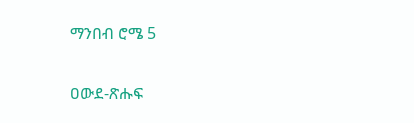ማንበብ ሮሜ 5

ዐውደ-ጽሑፍ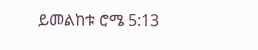ይመልከቱ ሮሜ 5:13